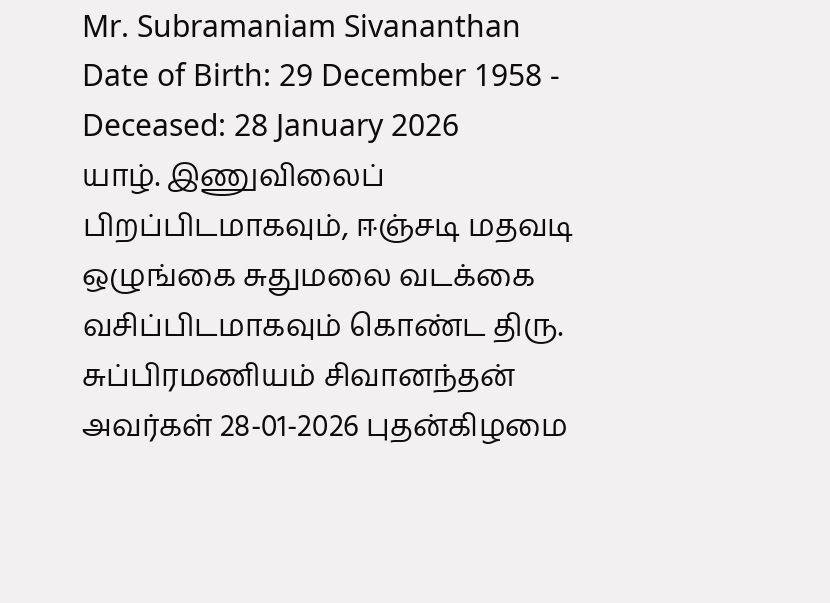Mr. Subramaniam Sivananthan
Date of Birth: 29 December 1958 - Deceased: 28 January 2026
யாழ். இணுவிலைப் பிறப்பிடமாகவும், ஈஞ்சடி மதவடி ஒழுங்கை சுதுமலை வடக்கை வசிப்பிடமாகவும் கொண்ட திரு. சுப்பிரமணியம் சிவானந்தன் அவர்கள் 28-01-2026 புதன்கிழமை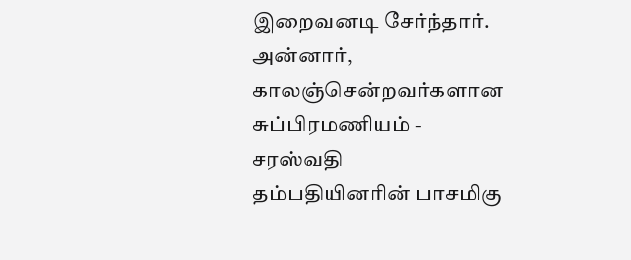இறைவனடி சேர்ந்தார்.
அன்னார், காலஞ்சென்றவர்களான சுப்பிரமணியம் - சரஸ்வதி தம்பதியினரின் பாசமிகு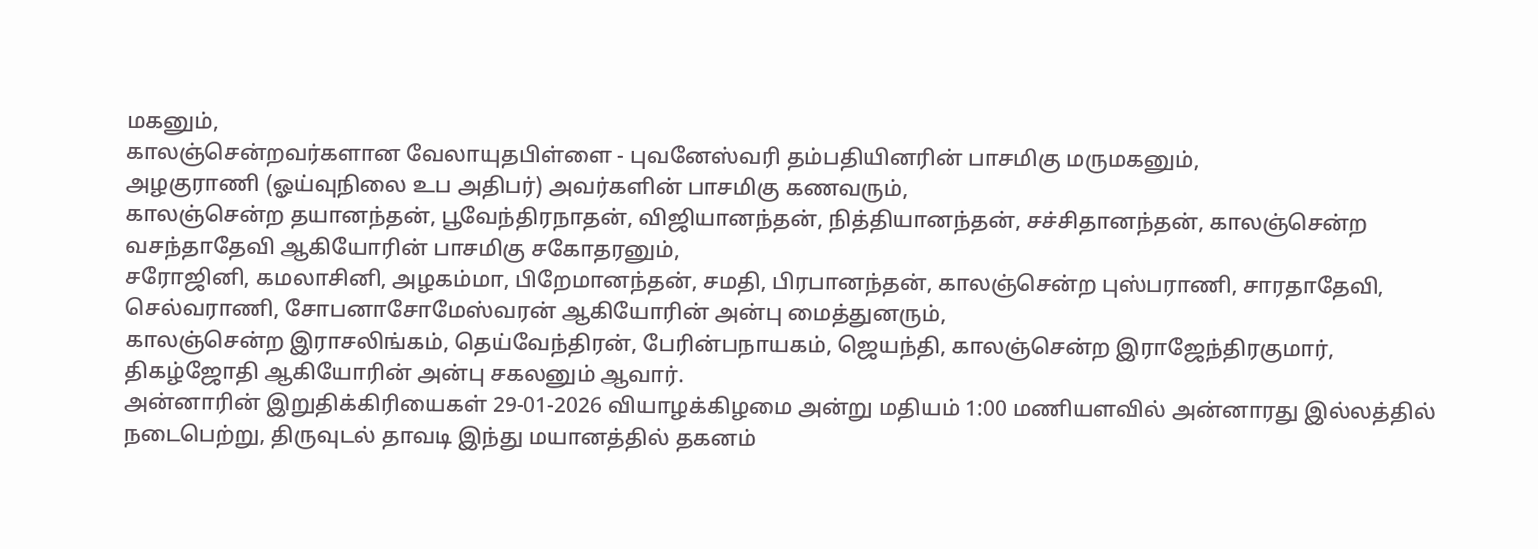மகனும்,
காலஞ்சென்றவர்களான வேலாயுதபிள்ளை - புவனேஸ்வரி தம்பதியினரின் பாசமிகு மருமகனும்,
அழகுராணி (ஓய்வுநிலை உப அதிபர்) அவர்களின் பாசமிகு கணவரும்,
காலஞ்சென்ற தயானந்தன், பூவேந்திரநாதன், விஜியானந்தன், நித்தியானந்தன், சச்சிதானந்தன், காலஞ்சென்ற வசந்தாதேவி ஆகியோரின் பாசமிகு சகோதரனும்,
சரோஜினி, கமலாசினி, அழகம்மா, பிறேமானந்தன், சமதி, பிரபானந்தன், காலஞ்சென்ற புஸ்பராணி, சாரதாதேவி, செல்வராணி, சோபனாசோமேஸ்வரன் ஆகியோரின் அன்பு மைத்துனரும்,
காலஞ்சென்ற இராசலிங்கம், தெய்வேந்திரன், பேரின்பநாயகம், ஜெயந்தி, காலஞ்சென்ற இராஜேந்திரகுமார், திகழ்ஜோதி ஆகியோரின் அன்பு சகலனும் ஆவார்.
அன்னாரின் இறுதிக்கிரியைகள் 29-01-2026 வியாழக்கிழமை அன்று மதியம் 1:00 மணியளவில் அன்னாரது இல்லத்தில் நடைபெற்று, திருவுடல் தாவடி இந்து மயானத்தில் தகனம்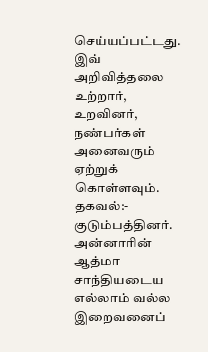செய்யப்பட்டது.
இவ் அறிவித்தலை உற்றார், உறவினர், நண்பர்கள் அனைவரும் ஏற்றுக் கொள்ளவும்.
தகவல்:- குடும்பத்தினர்.
அன்னாரின் ஆத்மா சாந்தியடைய எல்லாம் வல்ல இறைவனைப்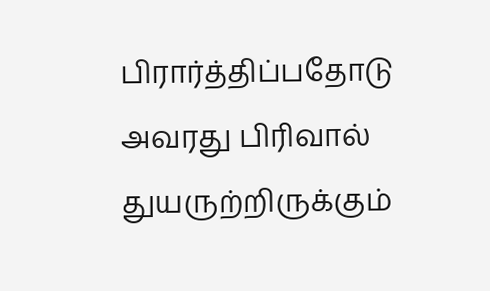பிரார்த்திப்பதோடு அவரது பிரிவால் துயருற்றிருக்கும்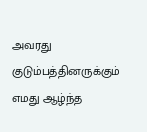அவரது குடும்பத்தினருக்கும் எமது ஆழ்ந்த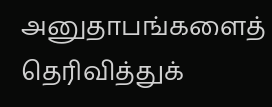அனுதாபங்களைத் தெரிவித்துக்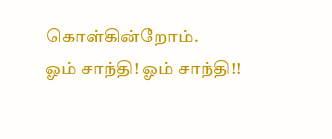கொள்கின்றோம்.
ஓம் சாந்தி! ஓம் சாந்தி!!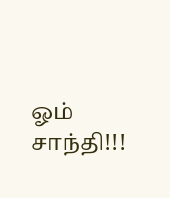ஓம் சாந்தி!!!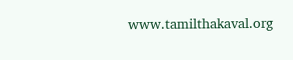www.tamilthakaval.org